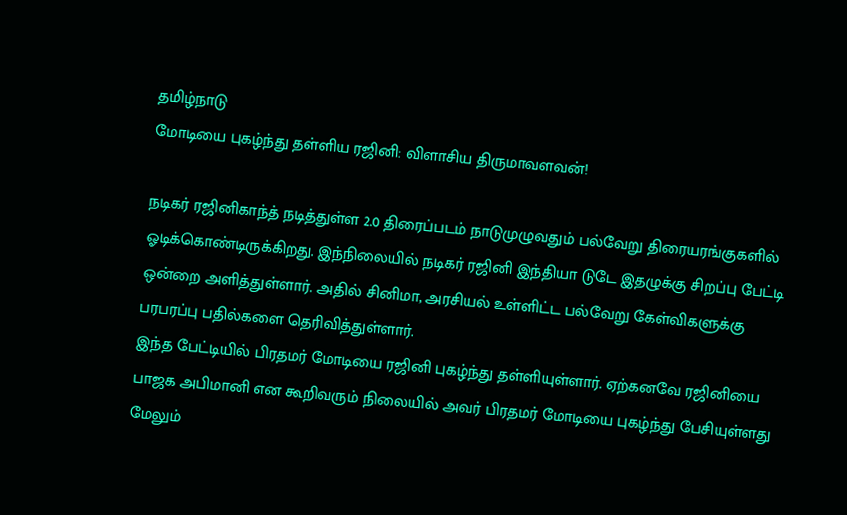தமிழ்நாடு
மோடியை புகழ்ந்து தள்ளிய ரஜினி: விளாசிய திருமாவளவன்!

நடிகர் ரஜினிகாந்த் நடித்துள்ள 2.0 திரைப்படம் நாடுமுழுவதும் பல்வேறு திரையரங்குகளில் ஓடிக்கொண்டிருக்கிறது. இந்நிலையில் நடிகர் ரஜினி இந்தியா டுடே இதழுக்கு சிறப்பு பேட்டி ஒன்றை அளித்துள்ளார். அதில் சினிமா, அரசியல் உள்ளிட்ட பல்வேறு கேள்விகளுக்கு பரபரப்பு பதில்களை தெரிவித்துள்ளார்.
இந்த பேட்டியில் பிரதமர் மோடியை ரஜினி புகழ்ந்து தள்ளியுள்ளார். ஏற்கனவே ரஜினியை பாஜக அபிமானி என கூறிவரும் நிலையில் அவர் பிரதமர் மோடியை புகழ்ந்து பேசியுள்ளது மேலும்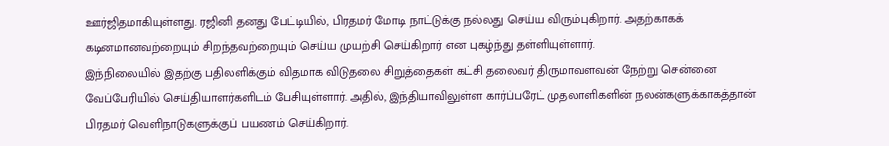ஊர்ஜிதமாகியுள்ளது. ரஜினி தனது பேட்டியில், பிரதமர் மோடி நாட்டுக்கு நல்லது செய்ய விரும்புகிறார். அதற்காகக் கடினமானவற்றையும் சிறந்தவற்றையும் செய்ய முயற்சி செய்கிறார் என புகழ்ந்து தள்ளியுள்ளார்.
இந்நிலையில் இதற்கு பதிலளிக்கும் விதமாக விடுதலை சிறுத்தைகள் கட்சி தலைவர் திருமாவளவன் நேற்று சென்னை வேப்பேரியில் செய்தியாளர்களிடம் பேசியுள்ளார். அதில், இந்தியாவிலுள்ள கார்ப்பரேட் முதலாளிகளின் நலன்களுக்காகத்தான் பிரதமர் வெளிநாடுகளுக்குப் பயணம் செய்கிறார்.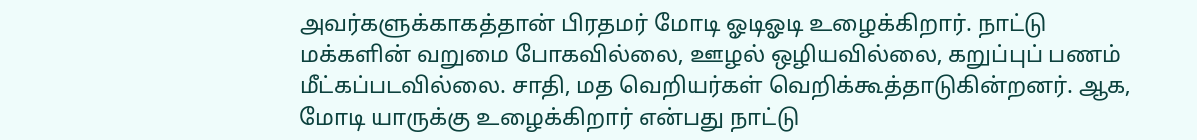அவர்களுக்காகத்தான் பிரதமர் மோடி ஓடிஓடி உழைக்கிறார். நாட்டு மக்களின் வறுமை போகவில்லை, ஊழல் ஒழியவில்லை, கறுப்புப் பணம் மீட்கப்படவில்லை. சாதி, மத வெறியர்கள் வெறிக்கூத்தாடுகின்றனர். ஆக, மோடி யாருக்கு உழைக்கிறார் என்பது நாட்டு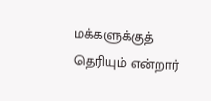மக்களுக்குத் தெரியும் என்றார்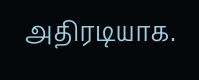அதிரடியாக.